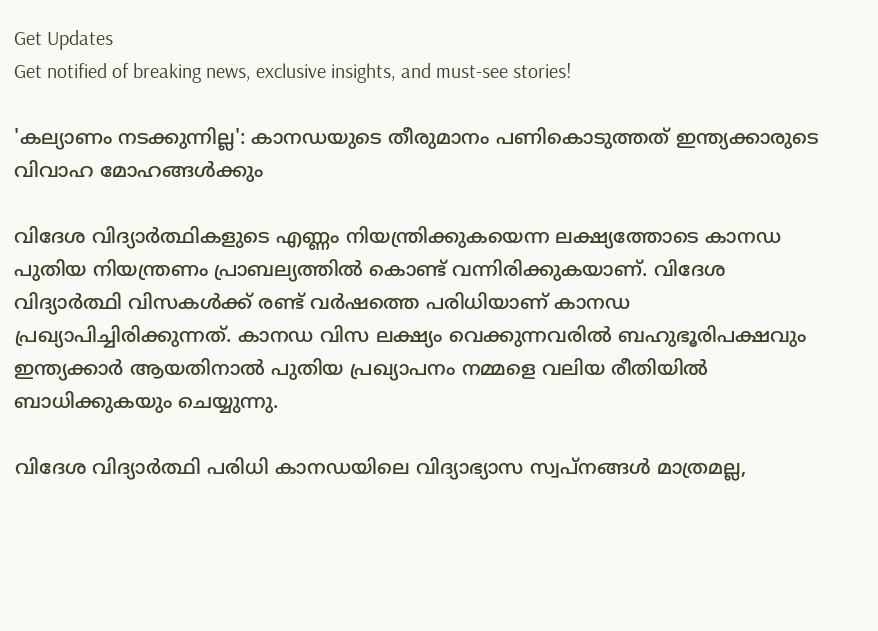Get Updates
Get notified of breaking news, exclusive insights, and must-see stories!

'കല്യാണം നടക്കുന്നില്ല': കാനഡയുടെ തീരുമാനം പണികൊടുത്തത് ഇന്ത്യക്കാരുടെ വിവാഹ മോഹങ്ങള്‍ക്കും

വിദേശ വിദ്യാർത്ഥികളുടെ എണ്ണം നിയന്ത്രിക്കുകയെന്ന ലക്ഷ്യത്തോടെ കാനഡ പുതിയ നിയന്ത്രണം പ്രാബല്യത്തില്‍ കൊണ്ട് വന്നിരിക്കുകയാണ്. വിദേശ വിദ്യാർത്ഥി വിസകള്‍ക്ക് രണ്ട് വർഷത്തെ പരിധിയാണ് കാനഡ പ്രഖ്യാപിച്ചിരിക്കുന്നത്. കാനഡ വിസ ലക്ഷ്യം വെക്കുന്നവരില്‍ ബഹുഭൂരിപക്ഷവും ഇന്ത്യക്കാർ ആയതിനാല്‍ പുതിയ പ്രഖ്യാപനം നമ്മളെ വലിയ രീതിയില്‍ ബാധിക്കുകയും ചെയ്യുന്നു.

വിദേശ വിദ്യാർത്ഥി പരിധി കാനഡയിലെ വിദ്യാഭ്യാസ സ്വപ്നങ്ങള്‍ മാത്രമല്ല,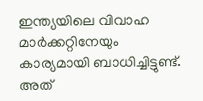ഇന്ത്യയിലെ വിവാഹ മാർക്കറ്റിനേയും കാര്യമായി ബാധിച്ചിട്ടുണ്ട്. അത്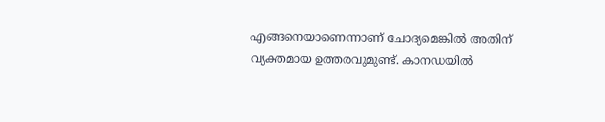എങ്ങനെയാണെന്നാണ് ചോദ്യമെങ്കില്‍ അതിന് വ്യക്തമായ ഉത്തരവുമുണ്ട്. കാനഡയില്‍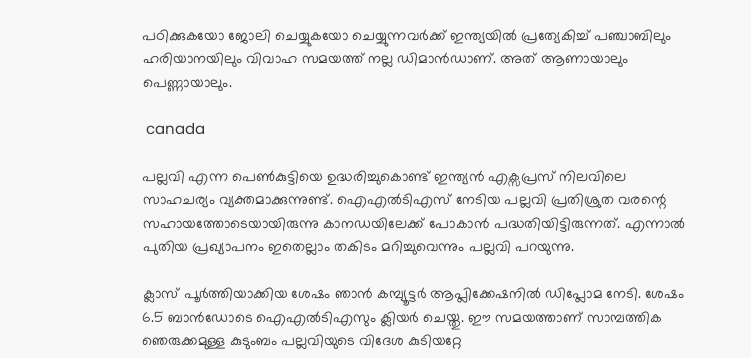പഠിക്കുകയോ ജോലി ചെയ്യുകയോ ചെയ്യുന്നവർക്ക് ഇന്ത്യയില്‍ പ്രത്യേകിച്ച് പഞ്ചാബിലും ഹരിയാനയിലും വിവാഹ സമയത്ത് നല്ല ഡിമാന്‍ഡാണ്. അത് ആണായാലും പെണ്ണായാലും.

 canada

പല്ലവി എന്ന പെണ്‍കുട്ടിയെ ഉദ്ധരിച്ചുകൊണ്ട് ഇന്ത്യന്‍ എക്സപ്രസ് നിലവിലെ സാഹചര്യം വ്യക്തമാക്കുന്നുണ്ട്. ഐഎല്‍ടിഎസ് നേടിയ പല്ലവി പ്രതിശ്രുത വരന്റെ സഹായത്തോടെയായിരുന്നു കാനഡയിലേക്ക് പോകാന്‍ പദ്ധതിയിട്ടിരുന്നത്. എന്നാല്‍ പുതിയ പ്രഖ്യാപനം ഇതെല്ലാം തകിടം മറിച്ചുവെന്നും പല്ലവി പറയുന്നു.

ക്ലാസ് പൂർത്തിയാക്കിയ ശേഷം ഞാൻ കമ്പ്യൂട്ടർ ആപ്ലിക്കേഷനിൽ ഡിപ്ലോമ നേടി. ശേഷം 6.5 ബാൻഡോടെ ഐഎല്‍ടിഎസും ക്ലിയർ ചെയ്തു. ഈ സമയത്താണ് സാമ്പത്തിക ഞെരുക്കമുള്ള കുടുംബം പല്ലവിയുടെ വിദേശ കുടിയറ്റേ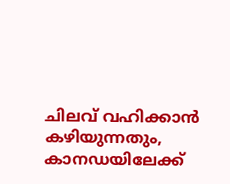ചിലവ് വഹിക്കാന്‍ കഴിയുന്നതും, കാനഡയിലേക്ക്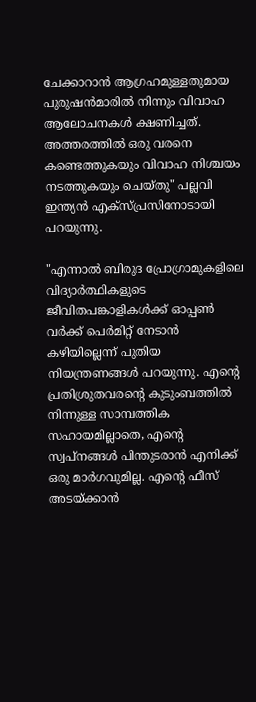ചേക്കാറാന്‍ ആഗ്രഹമുള്ളതുമായ പുരുഷന്‍മാരില്‍ നിന്നും വിവാഹ ആലോചനകള്‍ ക്ഷണിച്ചത്. അത്തരത്തില്‍ ഒരു വരനെ കണ്ടെത്തുകയും വിവാഹ നിശ്ചയം നടത്തുകയും ചെയ്തു" പല്ലവി ഇന്ത്യന്‍ എക്സ്പ്രസിനോടായി പറയുന്നു.

"എന്നാൽ ബിരുദ പ്രോഗ്രാമുകളിലെ വിദ്യാർത്ഥികളുടെ ജീവിതപങ്കാളികൾക്ക് ഓപ്പൺ വർക്ക് പെർമിറ്റ് നേടാൻ കഴിയില്ലെന്ന് പുതിയ നിയന്ത്രണങ്ങൾ പറയുന്നു. എൻ്റെ പ്രതിശ്രുതവരൻ്റെ കുടുംബത്തിൽ നിന്നുള്ള സാമ്പത്തിക സഹായമില്ലാതെ, എൻ്റെ സ്വപ്നങ്ങൾ പിന്തുടരാൻ എനിക്ക് ഒരു മാർഗവുമില്ല. എൻ്റെ ഫീസ് അടയ്‌ക്കാൻ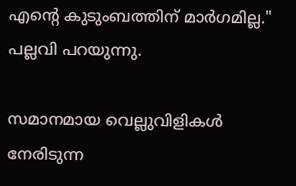എൻ്റെ കുടുംബത്തിന് മാർഗമില്ല." പല്ലവി പറയുന്നു.

സമാനമായ വെല്ലുവിളികൾ നേരിടുന്ന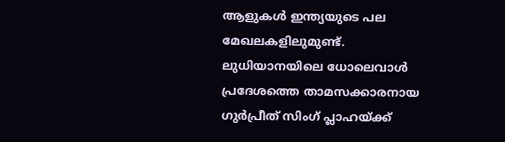ആളുകള്‍ ഇന്ത്യയുടെ പല മേഖലകളിലുമുണ്ട്. ലുധിയാനയിലെ ധോലെവാൾ പ്രദേശത്തെ താമസക്കാരനായ ഗുർപ്രീത് സിംഗ് പ്ലാഹയ്ക്ക്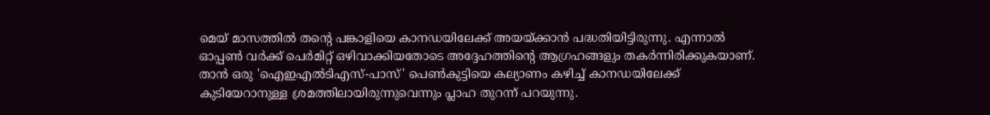മെയ് മാസത്തിൽ തൻ്റെ പങ്കാളിയെ കാനഡയിലേക്ക് അയയ്ക്കാൻ പദ്ധതിയിട്ടിരുന്നു. എന്നാല്‍ ഓപ്പൺ വർക്ക് പെർമിറ്റ് ഒഴിവാക്കിയതോടെ അദ്ദേഹത്തിൻ്റെ ആഗ്രഹങ്ങളും തകർന്നിരിക്കുകയാണ്. താൻ ഒരു 'ഐഇഎൽടിഎസ്-പാസ്' പെൺകുട്ടിയെ കല്യാണം കഴിച്ച് കാനഡയിലേക്ക് കുടിയേറാനുള്ള ശ്രമത്തിലായിരുന്നുവെന്നും പ്ലാഹ തുറന്ന് പറയുന്നു.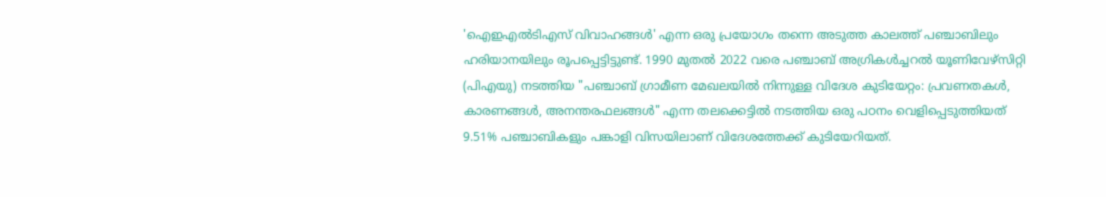'ഐഇഎൽടിഎസ് വിവാഹങ്ങൾ' എന്ന ഒരു പ്രയോഗം തന്നെ അടുത്ത കാലത്ത് പഞ്ചാബിലും ഹരിയാനയിലും രൂപപ്പെട്ടിട്ടുണ്ട്. 1990 മുതൽ 2022 വരെ പഞ്ചാബ് അഗ്രികൾച്ചറൽ യൂണിവേഴ്‌സിറ്റി (പിഎയു) നടത്തിയ "പഞ്ചാബ് ഗ്രാമീണ മേഖലയിൽ നിന്നുള്ള വിദേശ കുടിയേറ്റം: പ്രവണതകൾ, കാരണങ്ങൾ, അനന്തരഫലങ്ങൾ" എന്ന തലക്കെട്ടിൽ നടത്തിയ ഒരു പഠനം വെളിപ്പെടുത്തിയത് 9.51% പഞ്ചാബികളും പങ്കാളി വിസയിലാണ് വിദേശത്തേക്ക് കുടിയേറിയത്.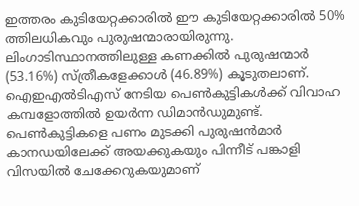ഇത്തരം കുടിയേറ്റക്കാരില്‍ ഈ കുടിയേറ്റക്കാരിൽ 50% ത്തിലധികവും പുരുഷന്മാരായിരുന്നു. ലിംഗാടിസ്ഥാനത്തിലുള്ള കണക്കില്‍ പുരുഷന്മാർ (53.16%) സ്ത്രീകളേക്കാൾ (46.89%) കൂടുതലാണ്. ഐഇഎൽടിഎസ് നേടിയ പെണ്‍കുട്ടികള്‍ക്ക് വിവാഹ കമ്പളോത്തില്‍ ഉയർന്ന ഡിമാന്‍ഡുമുണ്ട്. പെണ്‍കുട്ടികളെ പണം മുടക്കി പുരുഷന്‍മാർ കാനഡയിലേക്ക് അയക്കുകയും പിന്നീട് പങ്കാളി വിസയില്‍ ചേക്കേറുകയുമാണ്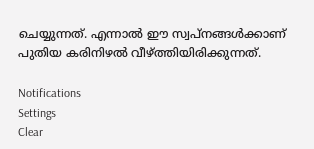ചെയ്യുന്നത്. എന്നാല്‍ ഈ സ്വപ്നങ്ങള്‍ക്കാണ് പുതിയ കരിനിഴല്‍ വീഴ്ത്തിയിരിക്കുന്നത്.

Notifications
Settings
Clear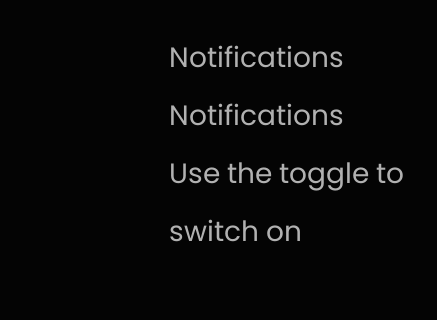Notifications
Notifications
Use the toggle to switch on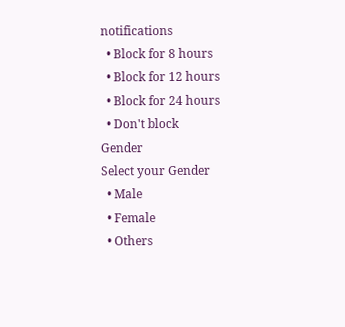notifications
  • Block for 8 hours
  • Block for 12 hours
  • Block for 24 hours
  • Don't block
Gender
Select your Gender
  • Male
  • Female
  • Others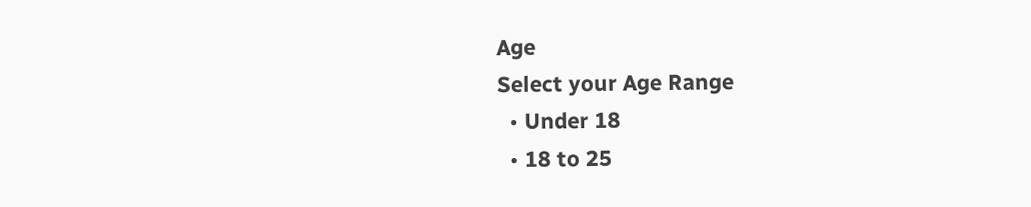Age
Select your Age Range
  • Under 18
  • 18 to 25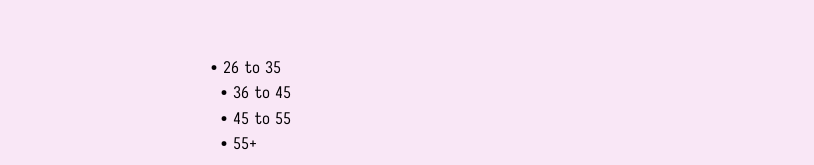• 26 to 35
  • 36 to 45
  • 45 to 55
  • 55+